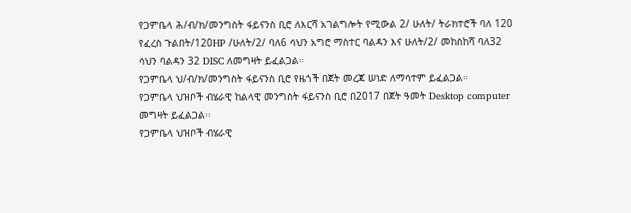የጋምቤላ ሕ/ብ/ክ/መንግስት ፋይናንስ ቢሮ ለእርሻ አገልግሎት የሚውል 2/ ሁለት/ ትራክተሮች ባለ 120 የፈረስ ጉልበት/120HP /ሁለት/2/ ባለ6 ሳህን አግሮ ማስተር ባልዳን እና ሁለት/2/ መከስከሻ ባለ32 ሳህን ባልዳን 32 DISC ለመግዛት ይፈልጋል።
የጋምቤላ ህ/ብ/ክ/መንግስት ፋይናንስ ቢሮ የዜጎች በጀት መረጃ ሠነድ ለማሳተም ይፈልጋል።
የጋምቤላ ህዝቦች ብሄራዊ ከልላዊ መንግስት ፋይናንስ ቢሮ በ2017 በጀት ዓመት Desktop computer መግዛት ይፈልጋል፡፡
የጋምቤላ ህዝቦች ብሄራዊ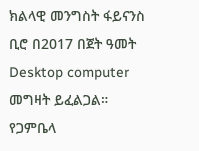ክልላዊ መንግስት ፋይናንስ ቢሮ በ2017 በጀት ዓመት Desktop computer መግዛት ይፈልጋል።
የጋምቤላ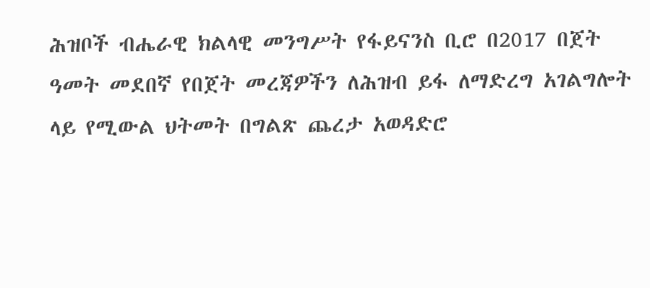ሕዝቦች ብሔራዊ ክልላዊ መንግሥት የፋይናንስ ቢሮ በ2017 በጀት ዓመት መደበኛ የበጀት መረጃዎችን ለሕዝብ ይፋ ለማድረግ አገልግሎት ላይ የሚውል ህትመት በግልጽ ጨረታ አወዳድሮ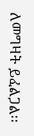ለመግዛት ይፈልጋል፡፡